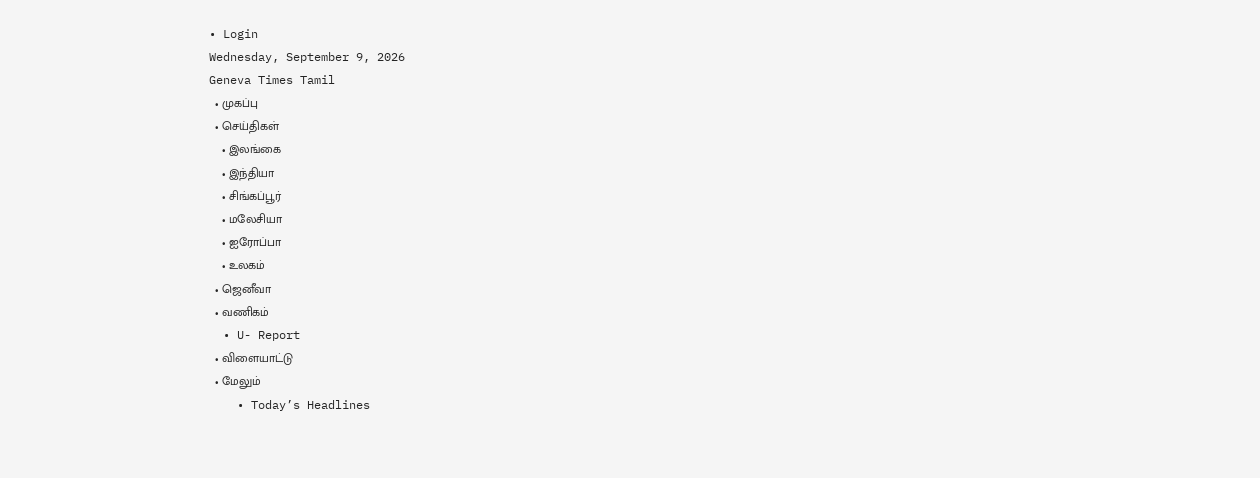• Login
Wednesday, September 9, 2026
Geneva Times Tamil
  • முகப்பு
  • செய்திகள்
    • இலங்கை
    • இந்தியா
    • சிங்கப்பூர்
    • மலேசியா
    • ஐரோப்பா
    • உலகம்
  • ஜெனீவா
  • வணிகம்
  • U- Report
  • விளையாட்டு
  • மேலும்
    • Today’s Headlines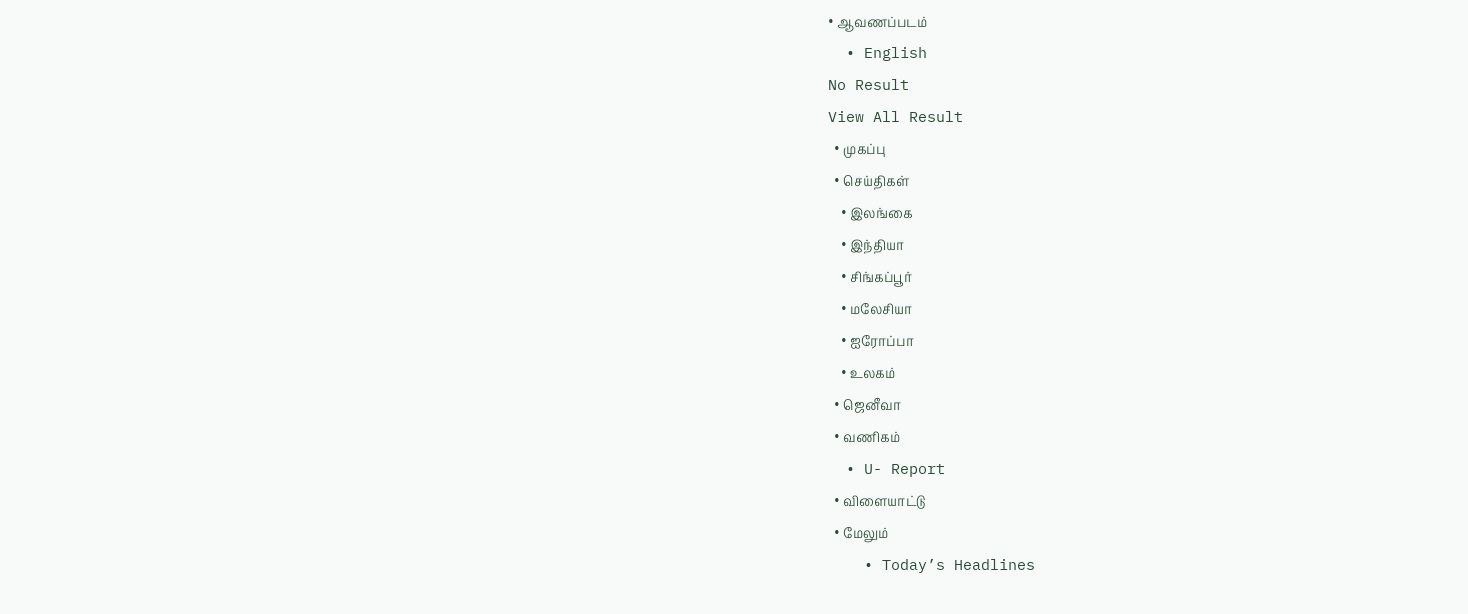• ஆவணப்படம்
  • English
No Result
View All Result
  • முகப்பு
  • செய்திகள்
    • இலங்கை
    • இந்தியா
    • சிங்கப்பூர்
    • மலேசியா
    • ஐரோப்பா
    • உலகம்
  • ஜெனீவா
  • வணிகம்
  • U- Report
  • விளையாட்டு
  • மேலும்
    • Today’s Headlines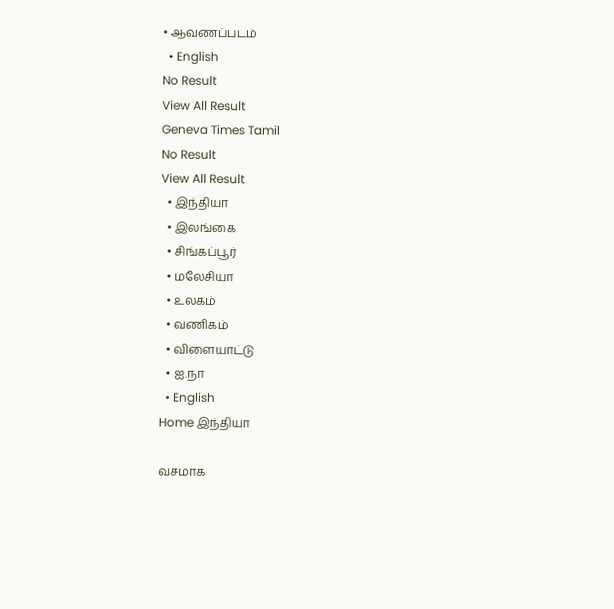• ஆவணப்படம்
  • English
No Result
View All Result
Geneva Times Tamil
No Result
View All Result
  • இந்தியா
  • இலங்கை
  • சிங்கப்பூர்
  • மலேசியா
  • உலகம்
  • வணிகம்
  • விளையாட்டு
  • ஐ.நா
  • English
Home இந்தியா

வசமாக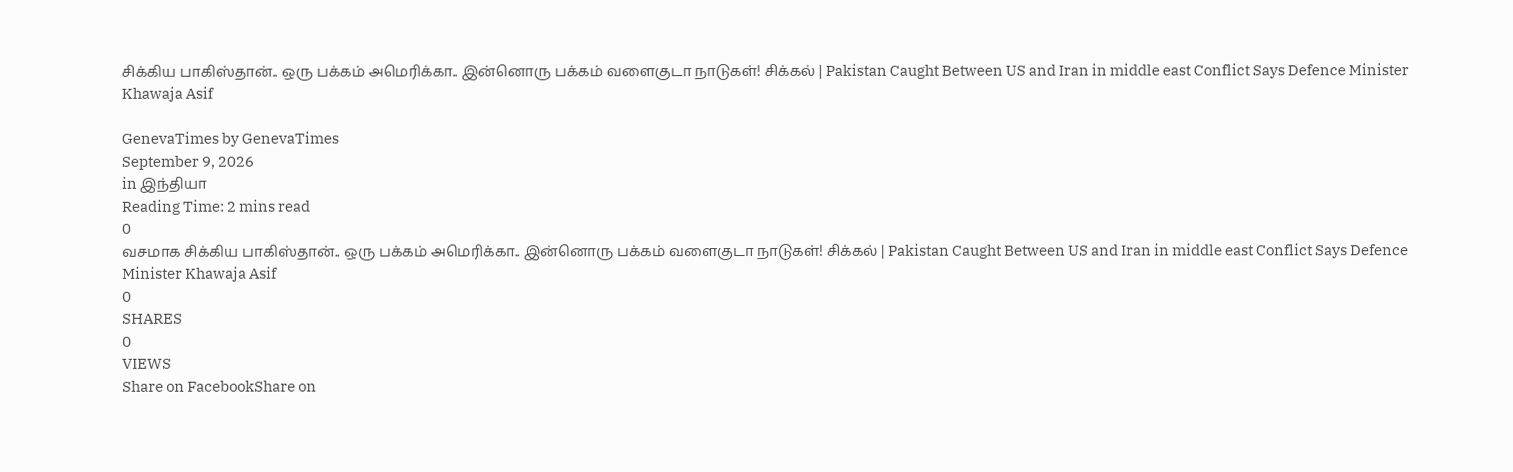சிக்கிய பாகிஸ்தான்.. ஒரு பக்கம் அமெரிக்கா.. இன்னொரு பக்கம் வளைகுடா நாடுகள்! சிக்கல் | Pakistan Caught Between US and Iran in middle east Conflict Says Defence Minister Khawaja Asif

GenevaTimes by GenevaTimes
September 9, 2026
in இந்தியா
Reading Time: 2 mins read
0
வசமாக சிக்கிய பாகிஸ்தான்.. ஒரு பக்கம் அமெரிக்கா.. இன்னொரு பக்கம் வளைகுடா நாடுகள்! சிக்கல் | Pakistan Caught Between US and Iran in middle east Conflict Says Defence Minister Khawaja Asif
0
SHARES
0
VIEWS
Share on FacebookShare on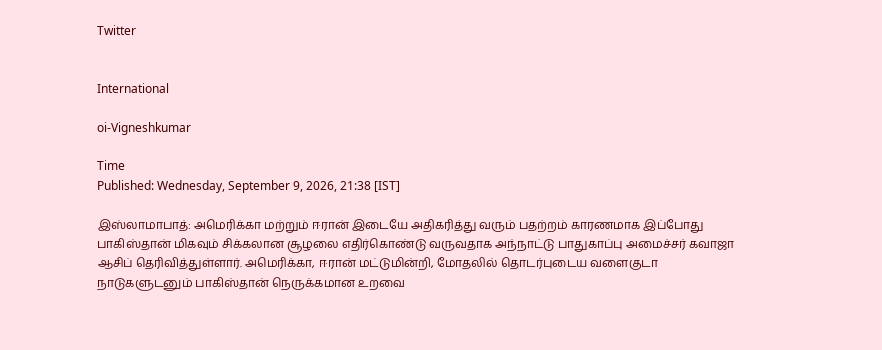Twitter


International

oi-Vigneshkumar

Time
Published: Wednesday, September 9, 2026, 21:38 [IST]

இஸ்லாமாபாத்: அமெரிக்கா மற்றும் ஈரான் இடையே அதிகரித்து வரும் பதற்றம் காரணமாக இப்போது பாகிஸ்தான் மிகவும் சிக்கலான சூழலை எதிர்கொண்டு வருவதாக அந்நாட்டு பாதுகாப்பு அமைச்சர் கவாஜா ஆசிப் தெரிவித்துள்ளார். அமெரிக்கா, ஈரான் மட்டுமின்றி, மோதலில் தொடர்புடைய வளைகுடா நாடுகளுடனும் பாகிஸ்தான் நெருக்கமான உறவை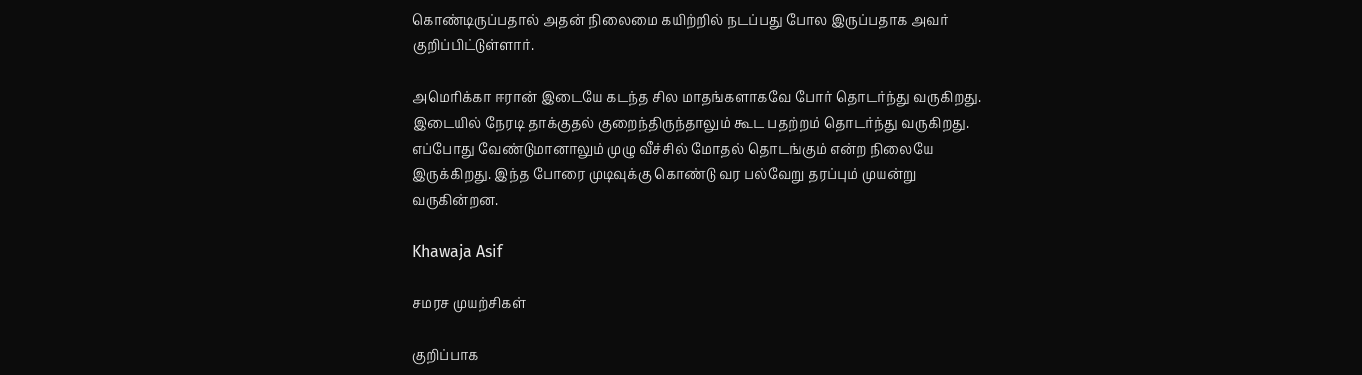கொண்டிருப்பதால் அதன் நிலைமை கயிற்றில் நடப்பது போல இருப்பதாக அவர் குறிப்பிட்டுள்ளார்.

அமெரிக்கா ஈரான் இடையே கடந்த சில மாதங்களாகவே போர் தொடர்ந்து வருகிறது. இடையில் நேரடி தாக்குதல் குறைந்திருந்தாலும் கூட பதற்றம் தொடர்ந்து வருகிறது. எப்போது வேண்டுமானாலும் முழு வீச்சில் மோதல் தொடங்கும் என்ற நிலையே இருக்கிறது. இந்த போரை முடிவுக்கு கொண்டு வர பல்வேறு தரப்பும் முயன்று வருகின்றன.

Khawaja Asif

சமரச முயற்சிகள்

குறிப்பாக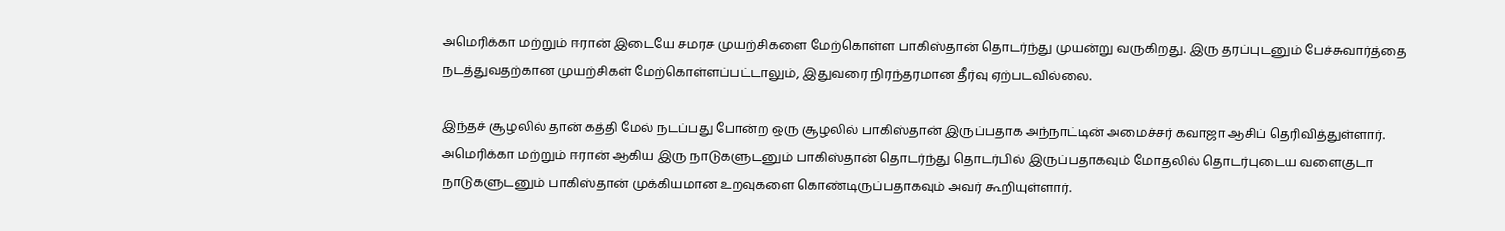அமெரிக்கா மற்றும் ஈரான் இடையே சமரச முயற்சிகளை மேற்கொள்ள பாகிஸ்தான் தொடர்ந்து முயன்று வருகிறது. இரு தரப்புடனும் பேச்சுவார்த்தை நடத்துவதற்கான முயற்சிகள் மேற்கொள்ளப்பட்டாலும், இதுவரை நிரந்தரமான தீர்வு ஏற்படவில்லை.

இந்தச் சூழலில் தான் கத்தி மேல் நடப்பது போன்ற ஒரு சூழலில் பாகிஸ்தான் இருப்பதாக அந்நாட்டின் அமைச்சர் கவாஜா ஆசிப் தெரிவித்துள்ளார். அமெரிக்கா மற்றும் ஈரான் ஆகிய இரு நாடுகளுடனும் பாகிஸ்தான் தொடர்ந்து தொடர்பில் இருப்பதாகவும் மோதலில் தொடர்புடைய வளைகுடா நாடுகளுடனும் பாகிஸ்தான் முக்கியமான உறவுகளை கொண்டிருப்பதாகவும் அவர் கூறியுள்ளார்.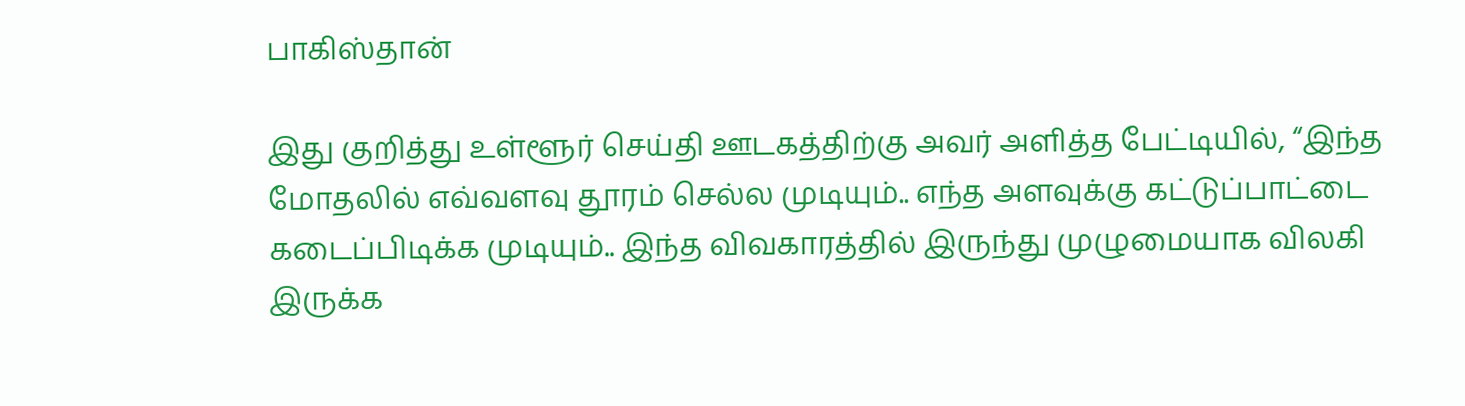பாகிஸ்தான்

இது குறித்து உள்ளூர் செய்தி ஊடகத்திற்கு அவர் அளித்த பேட்டியில், “இந்த மோதலில் எவ்வளவு தூரம் செல்ல முடியும்.. எந்த அளவுக்கு கட்டுப்பாட்டை கடைப்பிடிக்க முடியும்.. இந்த விவகாரத்தில் இருந்து முழுமையாக விலகி இருக்க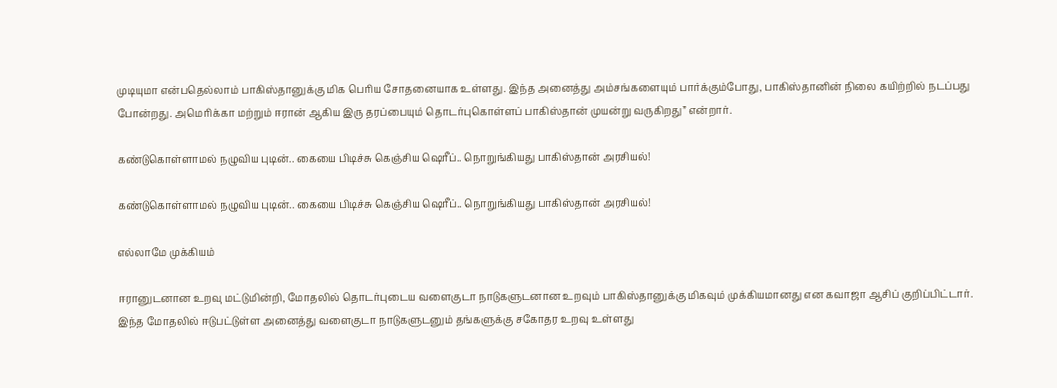முடியுமா என்பதெல்லாம் பாகிஸ்தானுக்கு மிக பெரிய சோதனையாக உள்ளது. இந்த அனைத்து அம்சங்களையும் பார்க்கும்போது, பாகிஸ்தானின் நிலை கயிற்றில் நடப்பது போன்றது. அமெரிக்கா மற்றும் ஈரான் ஆகிய இரு தரப்பையும் தொடர்புகொள்ளப் பாகிஸ்தான் முயன்று வருகிறது” என்றார்.

கண்டுகொள்ளாமல் நழுவிய புடின்.. கையை பிடிச்சு கெஞ்சிய ஷெரீப்.. நொறுங்கியது பாகிஸ்தான் அரசியல்!

கண்டுகொள்ளாமல் நழுவிய புடின்.. கையை பிடிச்சு கெஞ்சிய ஷெரீப்.. நொறுங்கியது பாகிஸ்தான் அரசியல்!

எல்லாமே முக்கியம்

ஈரானுடனான உறவு மட்டுமின்றி, மோதலில் தொடர்புடைய வளைகுடா நாடுகளுடனான உறவும் பாகிஸ்தானுக்கு மிகவும் முக்கியமானது என கவாஜா ஆசிப் குறிப்பிட்டார். இந்த மோதலில் ஈடுபட்டுள்ள அனைத்து வளைகுடா நாடுகளுடனும் தங்களுக்கு சகோதர உறவு உள்ளது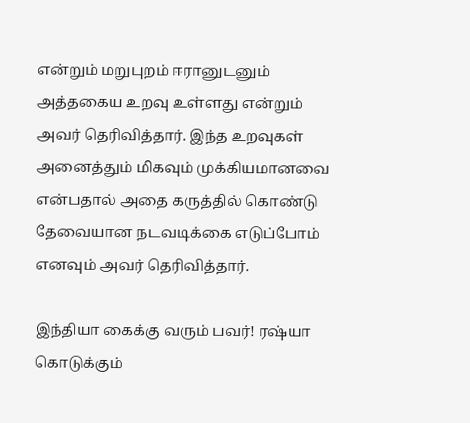என்றும் மறுபுறம் ஈரானுடனும் அத்தகைய உறவு உள்ளது என்றும் அவர் தெரிவித்தார். இந்த உறவுகள் அனைத்தும் மிகவும் முக்கியமானவை என்பதால் அதை கருத்தில் கொண்டு தேவையான நடவடிக்கை எடுப்போம் எனவும் அவர் தெரிவித்தார்.

இந்தியா கைக்கு வரும் பவர்! ரஷ்யா கொடுக்கும்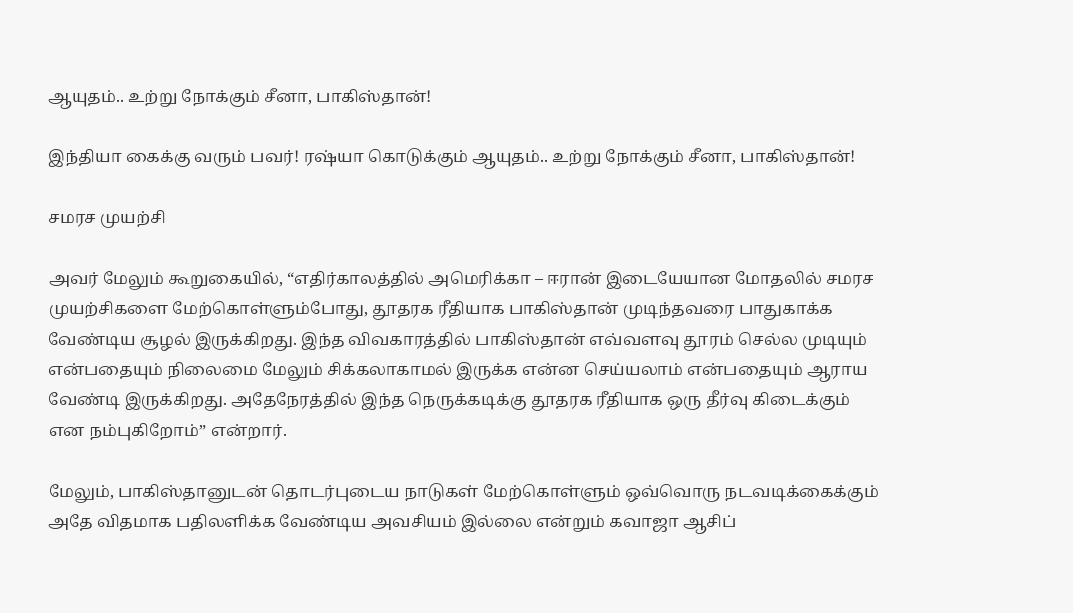ஆயுதம்.. உற்று நோக்கும் சீனா, பாகிஸ்தான்!

இந்தியா கைக்கு வரும் பவர்! ரஷ்யா கொடுக்கும் ஆயுதம்.. உற்று நோக்கும் சீனா, பாகிஸ்தான்!

சமரச முயற்சி

அவர் மேலும் கூறுகையில், “எதிர்காலத்தில் அமெரிக்கா – ஈரான் இடையேயான மோதலில் சமரச முயற்சிகளை மேற்கொள்ளும்போது, தூதரக ரீதியாக பாகிஸ்தான் முடிந்தவரை பாதுகாக்க வேண்டிய சூழல் இருக்கிறது. இந்த விவகாரத்தில் பாகிஸ்தான் எவ்வளவு தூரம் செல்ல முடியும் என்பதையும் நிலைமை மேலும் சிக்கலாகாமல் இருக்க என்ன செய்யலாம் என்பதையும் ஆராய வேண்டி இருக்கிறது. அதேநேரத்தில் இந்த நெருக்கடிக்கு தூதரக ரீதியாக ஒரு தீர்வு கிடைக்கும் என நம்புகிறோம்” என்றார்.

மேலும், பாகிஸ்தானுடன் தொடர்புடைய நாடுகள் மேற்கொள்ளும் ஒவ்வொரு நடவடிக்கைக்கும் அதே விதமாக பதிலளிக்க வேண்டிய அவசியம் இல்லை என்றும் கவாஜா ஆசிப்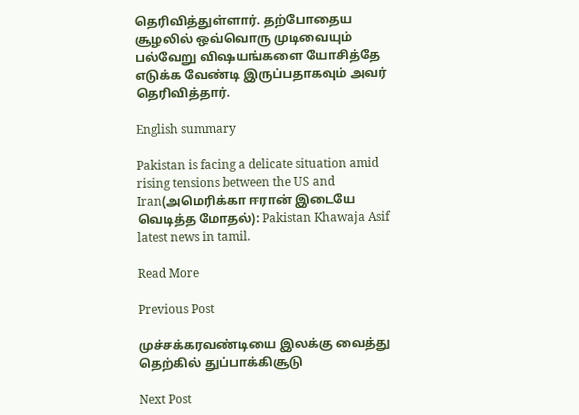தெரிவித்துள்ளார். தற்போதைய சூழலில் ஒவ்வொரு முடிவையும் பல்வேறு விஷயங்களை யோசித்தே எடுக்க வேண்டி இருப்பதாகவும் அவர் தெரிவித்தார்.

English summary

Pakistan is facing a delicate situation amid rising tensions between the US and Iran(அமெரிக்கா ஈரான் இடையே வெடித்த மோதல்): Pakistan Khawaja Asif latest news in tamil.

Read More

Previous Post

முச்சக்கரவண்டியை இலக்கு வைத்து தெற்கில் துப்பாக்கிசூடு

Next Post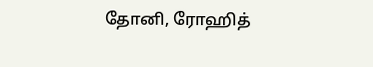தோனி, ரோஹித்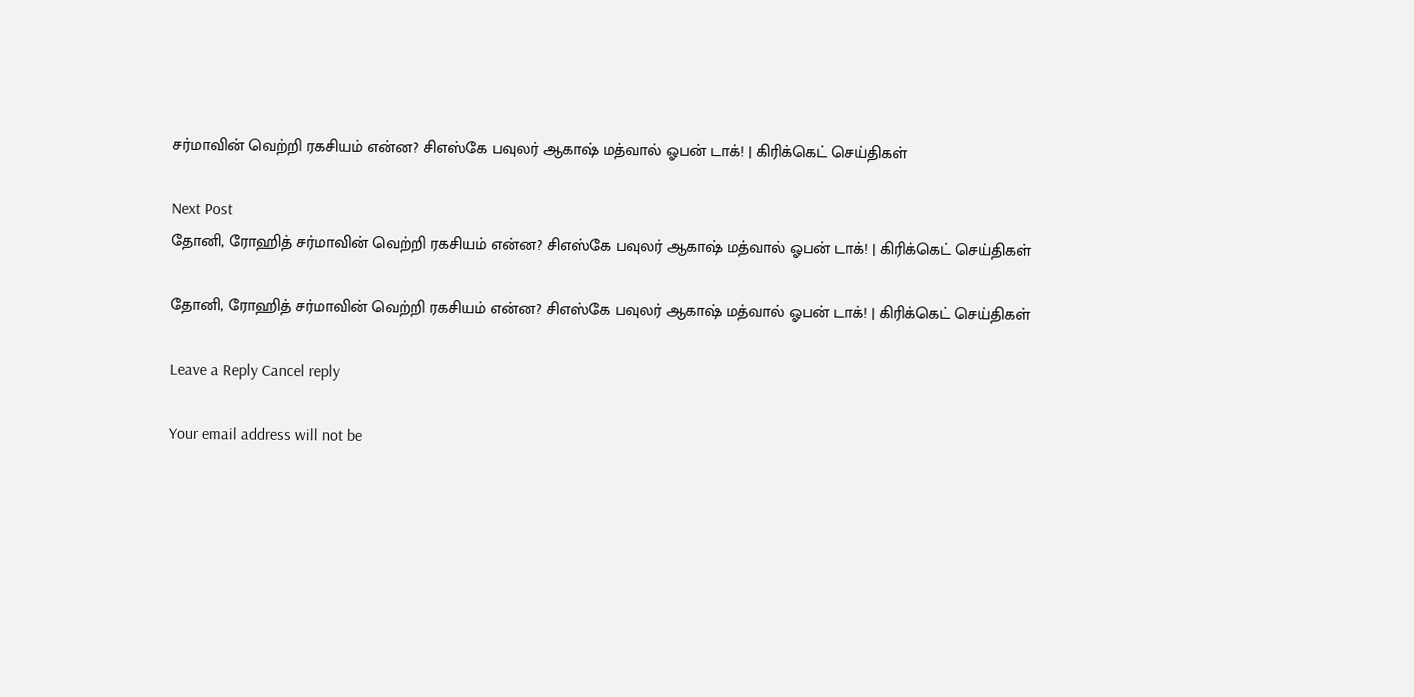சர்மாவின் வெற்றி ரகசியம் என்ன? சிஎஸ்கே பவுலர் ஆகாஷ் மத்வால் ஓபன் டாக்! | கிரிக்கெட் செய்திகள்

Next Post
தோனி, ரோஹித் சர்மாவின் வெற்றி ரகசியம் என்ன? சிஎஸ்கே பவுலர் ஆகாஷ் மத்வால் ஓபன் டாக்! | கிரிக்கெட் செய்திகள்

தோனி, ரோஹித் சர்மாவின் வெற்றி ரகசியம் என்ன? சிஎஸ்கே பவுலர் ஆகாஷ் மத்வால் ஓபன் டாக்! | கிரிக்கெட் செய்திகள்

Leave a Reply Cancel reply

Your email address will not be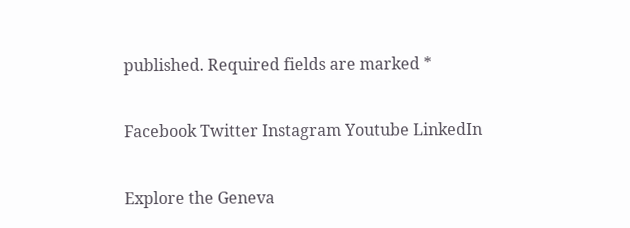published. Required fields are marked *

Facebook Twitter Instagram Youtube LinkedIn

Explore the Geneva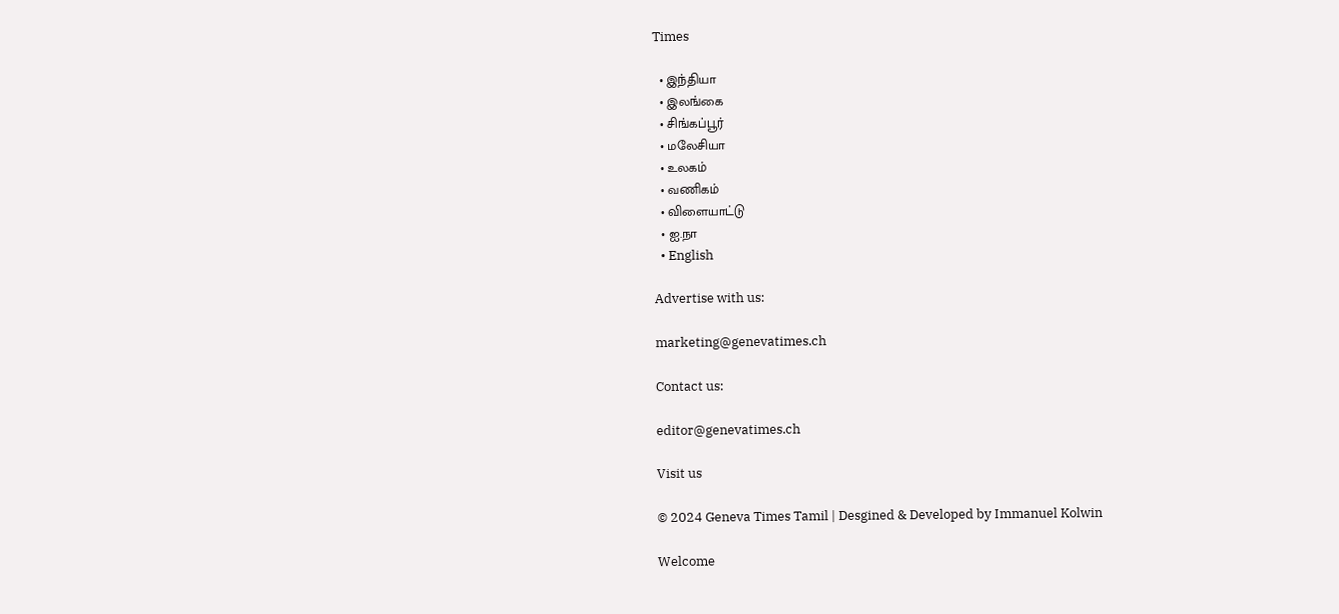Times

  • இந்தியா
  • இலங்கை
  • சிங்கப்பூர்
  • மலேசியா
  • உலகம்
  • வணிகம்
  • விளையாட்டு
  • ஐ.நா
  • English

Advertise with us:

marketing@genevatimes.ch

Contact us:

editor@genevatimes.ch

Visit us

© 2024 Geneva Times Tamil | Desgined & Developed by Immanuel Kolwin

Welcome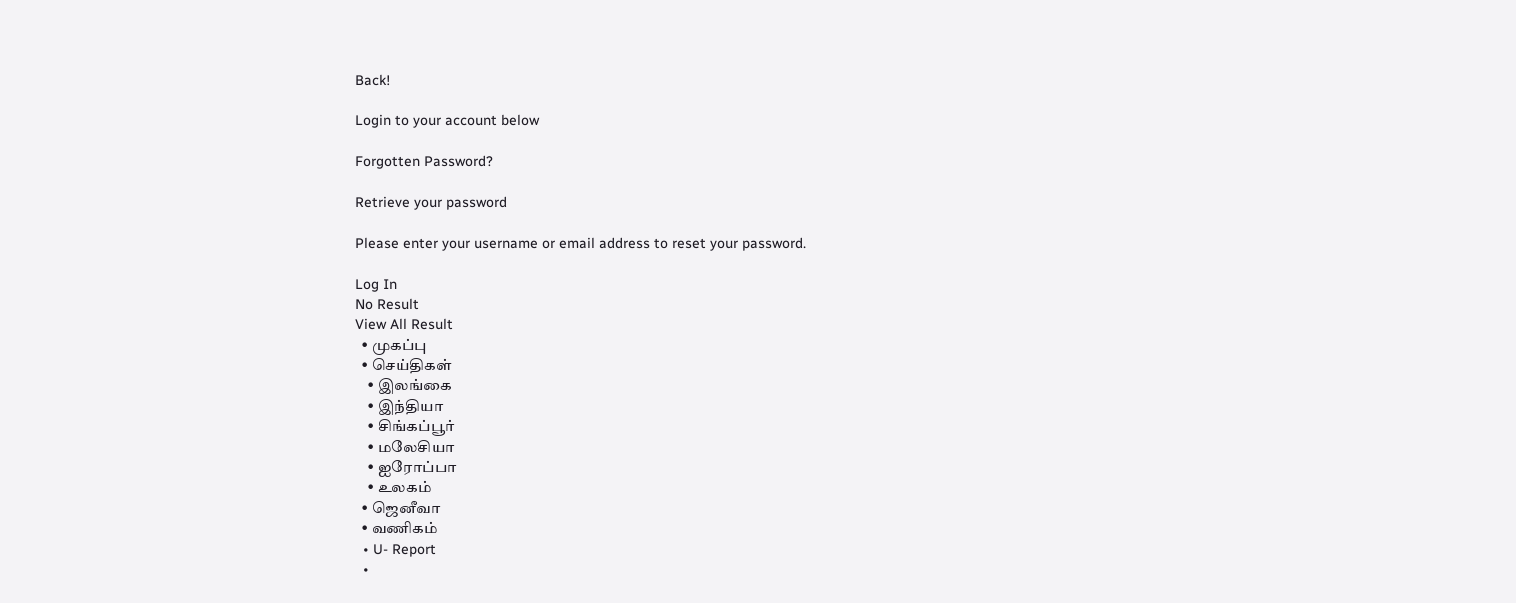Back!

Login to your account below

Forgotten Password?

Retrieve your password

Please enter your username or email address to reset your password.

Log In
No Result
View All Result
  • முகப்பு
  • செய்திகள்
    • இலங்கை
    • இந்தியா
    • சிங்கப்பூர்
    • மலேசியா
    • ஐரோப்பா
    • உலகம்
  • ஜெனீவா
  • வணிகம்
  • U- Report
  •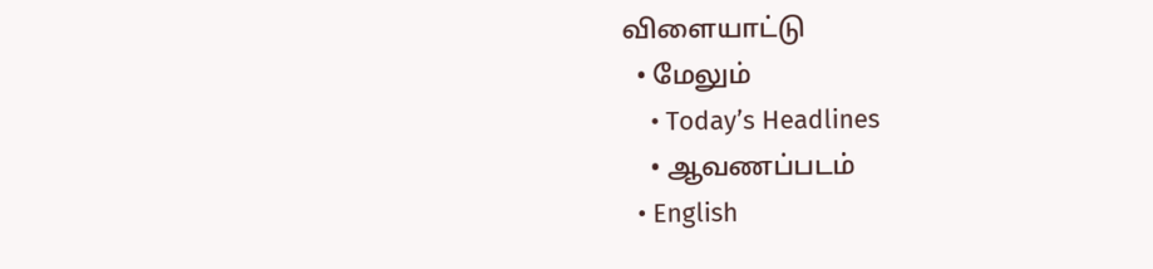விளையாட்டு
  • மேலும்
    • Today’s Headlines
    • ஆவணப்படம்
  • English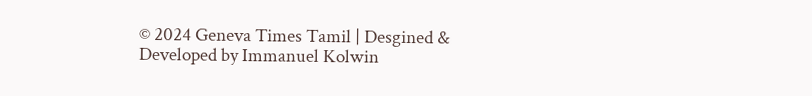© 2024 Geneva Times Tamil | Desgined & Developed by Immanuel Kolwin